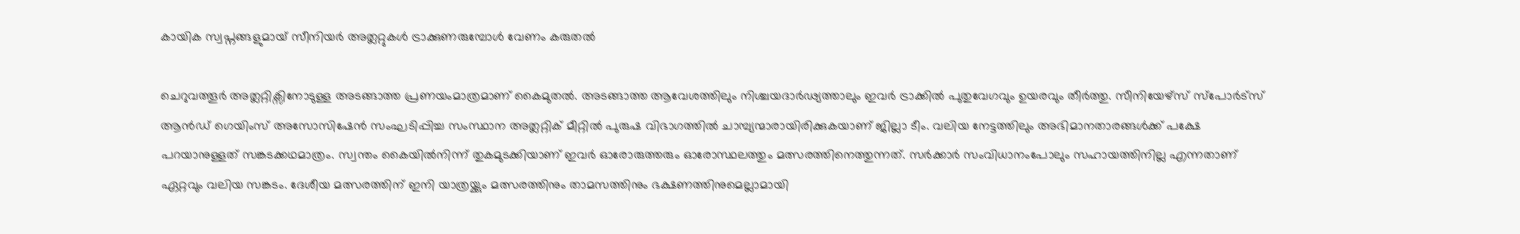കായിക സ്വപ്നങ്ങളുമായ് സീനിയർ അത്ലറ്റുകൾ ട്രാക്കുണരുമ്പോൾ വേണം കരുതൽ

ചെറുവത്തൂർ അത്ലറ്റിക്സിനോടുള്ള അടങ്ങാത്ത പ്രണയംമാത്രമാണ് കൈമുതൽ. അടങ്ങാത്ത ആവേശത്തിലും നിശ്ചയദാർഢ്യത്താലും ഇവർ ട്രാക്കിൽ പുതുവേഗവും ഉയരവും തീർത്തു. സീനിയേഴ്സ് സ്പോർട്സ് ആൻഡ് ഗെയിംസ് അസോസിഷേൻ സംഘടിപ്പിച്ച സംസ്ഥാന അത്ലറ്റിക് മീറ്റിൽ പുരുഷ വിഭാഗത്തിൽ ചാമ്പ്യന്മാരായിരിക്കുകയാണ് ജില്ലാ ടീം. വലിയ നേട്ടത്തിലും അഭിമാനതാരങ്ങൾക്ക് പക്ഷേ പറയാനുള്ളത് സങ്കടക്കഥമാത്രം. സ്വന്തം കൈയിൽനിന്ന് തുകമുടക്കിയാണ് ഇവർ ഓരോരുത്തരും ഓരോസ്ഥലത്തും മത്സരത്തിനെത്തുന്നത്. സർക്കാർ സംവിധാനംപോലും സഹായത്തിനില്ല എന്നതാണ് ഏറ്റവും വലിയ സങ്കടം. ദേശീയ മത്സരത്തിന് ഇനി യാത്രയ്ക്കും മത്സരത്തിനും താമസത്തിനും ഭക്ഷണത്തിനുമെല്ലാമായി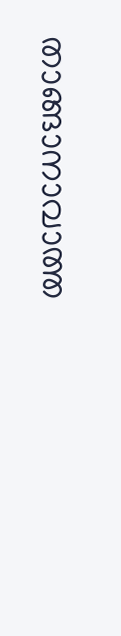താങ്ങാനാവാത്ത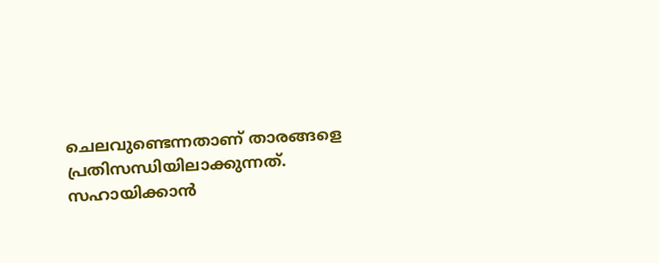ചെലവുണ്ടെന്നതാണ് താരങ്ങളെ പ്രതിസന്ധിയിലാക്കുന്നത്. സഹായിക്കാൻ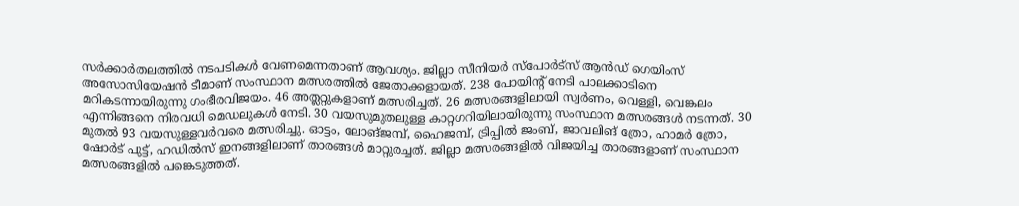സർക്കാർതലത്തിൽ നടപടികൾ വേണമെന്നതാണ് ആവശ്യം. ജില്ലാ സീനിയർ സ്പോർട്സ് ആൻഡ് ഗെയിംസ് അസോസിയേഷൻ ടീമാണ് സംസ്ഥാന മത്സരത്തിൽ ജേതാക്കളായത്. 238 പോയിന്റ് നേടി പാലക്കാടിനെ മറികടന്നായിരുന്നു ഗംഭീരവിജയം. 46 അത്ലറ്റുകളാണ് മത്സരിച്ചത്. 26 മത്സരങ്ങളിലായി സ്വർണം, വെള്ളി, വെങ്കലം എന്നിങ്ങനെ നിരവധി മെഡലുകൾ നേടി. 30 വയസുമുതലുള്ള കാറ്റഗറിയിലായിരുന്നു സംസ്ഥാന മത്സരങ്ങൾ നടന്നത്. 30 മുതൽ 93 വയസുള്ളവർവരെ മത്സരിച്ചു. ഓട്ടം, ലോങ്ജമ്പ്, ഹൈജമ്പ്, ട്രിപ്പിൽ ജംബ്, ജാവലിങ് ത്രോ, ഹാമർ ത്രോ, ഷോർട് പുട്ട്, ഹഡിൽസ് ഇനങ്ങളിലാണ് താരങ്ങൾ മാറ്റുരച്ചത്. ജില്ലാ മത്സരങ്ങളിൽ വിജയിച്ച താരങ്ങളാണ് സംസ്ഥാന മത്സരങ്ങളിൽ പങ്കെടുത്തത്.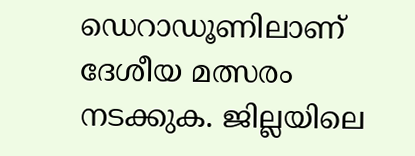ഡെറാഡൂണിലാണ് ദേശീയ മത്സരം നടക്കുക. ജില്ലയിലെ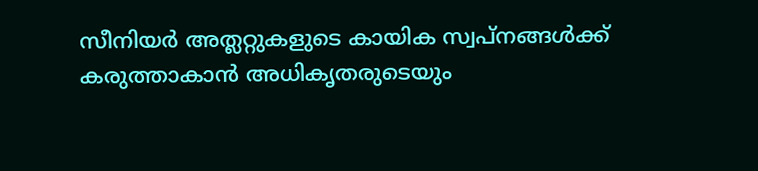സീനിയർ അത്ലറ്റുകളുടെ കായിക സ്വപ്നങ്ങൾക്ക് കരുത്താകാൻ അധികൃതരുടെയും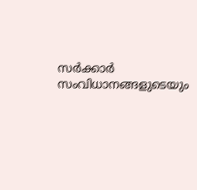സർക്കാർ സംവിധാനങ്ങളുടെയും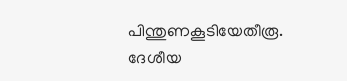പിന്തുണകൂടിയേതീരൂ. ദേശീയ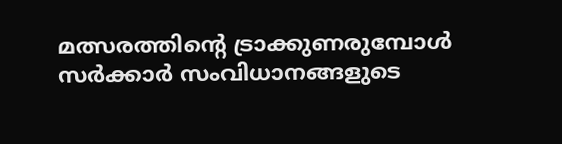മത്സരത്തിന്റെ ട്രാക്കുണരുമ്പോൾ സർക്കാർ സംവിധാനങ്ങളുടെ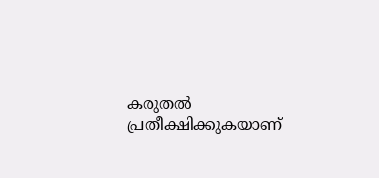കരുതൽ പ്രതീക്ഷിക്കുകയാണ്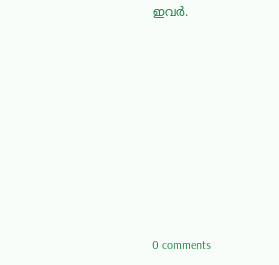ഇവർ.










0 comments